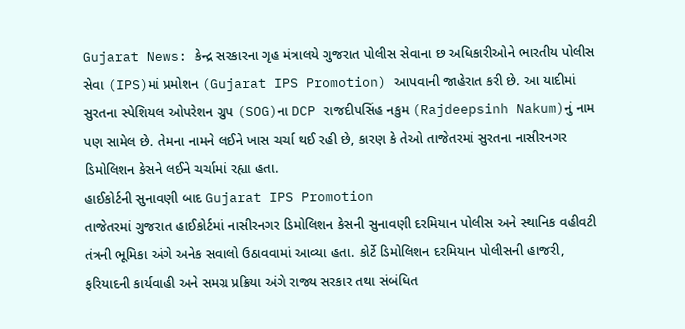Gujarat News: કેન્દ્ર સરકારના ગૃહ મંત્રાલયે ગુજરાત પોલીસ સેવાના છ અધિકારીઓને ભારતીય પોલીસ સેવા (IPS)માં પ્રમોશન (Gujarat IPS Promotion) આપવાની જાહેરાત કરી છે. આ યાદીમાં સુરતના સ્પેશિયલ ઓપરેશન ગ્રુપ (SOG)ના DCP રાજદીપસિંહ નકુમ (Rajdeepsinh Nakum)નું નામ પણ સામેલ છે. તેમના નામને લઈને ખાસ ચર્ચા થઈ રહી છે, કારણ કે તેઓ તાજેતરમાં સુરતના નાસીરનગર ડિમોલિશન કેસને લઈને ચર્ચામાં રહ્યા હતા.
હાઈકોર્ટની સુનાવણી બાદ Gujarat IPS Promotion
તાજેતરમાં ગુજરાત હાઈકોર્ટમાં નાસીરનગર ડિમોલિશન કેસની સુનાવણી દરમિયાન પોલીસ અને સ્થાનિક વહીવટી તંત્રની ભૂમિકા અંગે અનેક સવાલો ઉઠાવવામાં આવ્યા હતા. કોર્ટે ડિમોલિશન દરમિયાન પોલીસની હાજરી, ફરિયાદની કાર્યવાહી અને સમગ્ર પ્રક્રિયા અંગે રાજ્ય સરકાર તથા સંબંધિત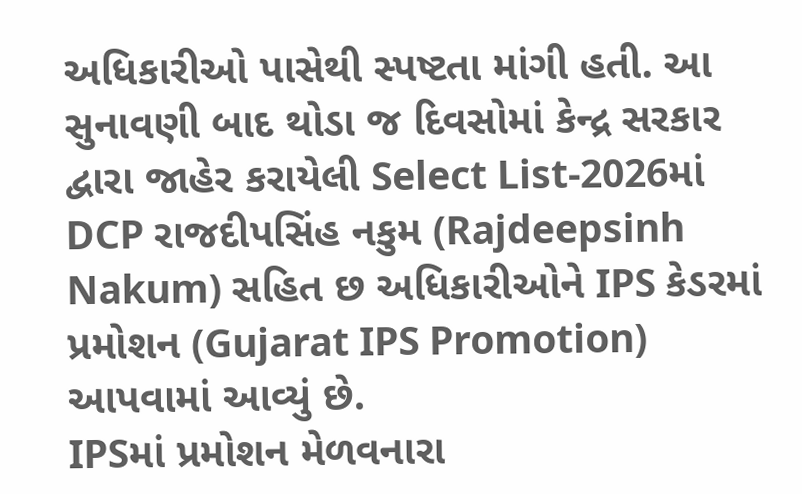અધિકારીઓ પાસેથી સ્પષ્ટતા માંગી હતી. આ સુનાવણી બાદ થોડા જ દિવસોમાં કેન્દ્ર સરકાર દ્વારા જાહેર કરાયેલી Select List-2026માં DCP રાજદીપસિંહ નકુમ (Rajdeepsinh Nakum) સહિત છ અધિકારીઓને IPS કેડરમાં પ્રમોશન (Gujarat IPS Promotion) આપવામાં આવ્યું છે.
IPSમાં પ્રમોશન મેળવનારા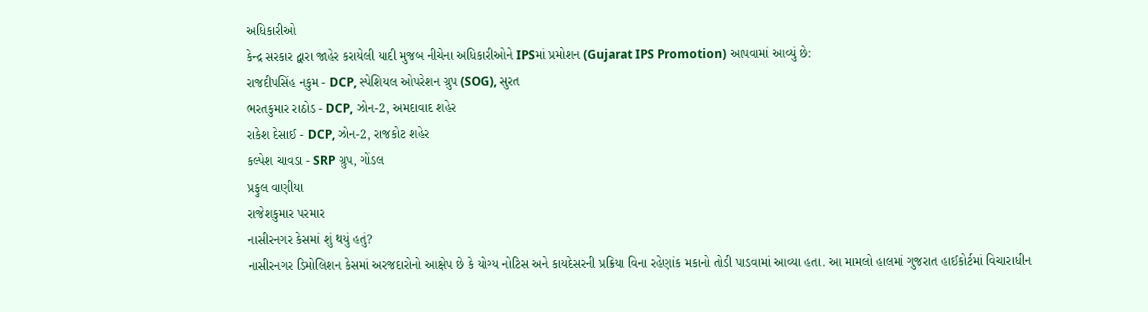અધિકારીઓ
કેન્દ્ર સરકાર દ્વારા જાહેર કરાયેલી યાદી મુજબ નીચેના અધિકારીઓને IPSમાં પ્રમોશન (Gujarat IPS Promotion) આપવામાં આવ્યું છે:
રાજદીપસિંહ નકુમ - DCP, સ્પેશિયલ ઓપરેશન ગ્રુપ (SOG), સુરત
ભરતકુમાર રાઠોડ - DCP, ઝોન-2, અમદાવાદ શહેર
રાકેશ દેસાઈ - DCP, ઝોન-2, રાજકોટ શહેર
કલ્પેશ ચાવડા - SRP ગ્રુપ, ગોંડલ
પ્રફુલ વાણીયા
રાજેશકુમાર પરમાર
નાસીરનગર કેસમાં શું થયું હતું?
નાસીરનગર ડિમોલિશન કેસમાં અરજદારોનો આક્ષેપ છે કે યોગ્ય નોટિસ અને કાયદેસરની પ્રક્રિયા વિના રહેણાંક મકાનો તોડી પાડવામાં આવ્યા હતા. આ મામલો હાલમાં ગુજરાત હાઈકોર્ટમાં વિચારાધીન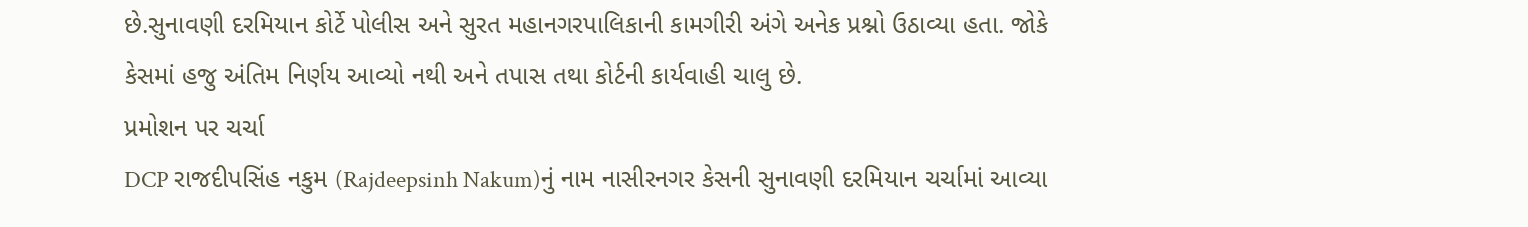છે.સુનાવણી દરમિયાન કોર્ટે પોલીસ અને સુરત મહાનગરપાલિકાની કામગીરી અંગે અનેક પ્રશ્નો ઉઠાવ્યા હતા. જોકે કેસમાં હજુ અંતિમ નિર્ણય આવ્યો નથી અને તપાસ તથા કોર્ટની કાર્યવાહી ચાલુ છે.
પ્રમોશન પર ચર્ચા
DCP રાજદીપસિંહ નકુમ (Rajdeepsinh Nakum)નું નામ નાસીરનગર કેસની સુનાવણી દરમિયાન ચર્ચામાં આવ્યા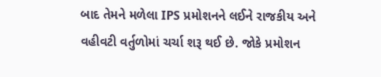બાદ તેમને મળેલા IPS પ્રમોશનને લઈને રાજકીય અને વહીવટી વર્તુળોમાં ચર્ચા શરૂ થઈ છે. જોકે પ્રમોશન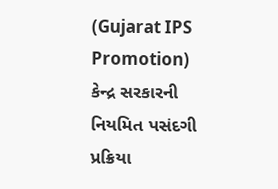(Gujarat IPS Promotion) કેન્દ્ર સરકારની નિયમિત પસંદગી પ્રક્રિયા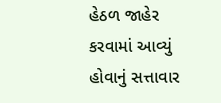હેઠળ જાહેર કરવામાં આવ્યું હોવાનું સત્તાવાર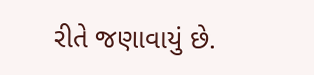રીતે જણાવાયું છે.